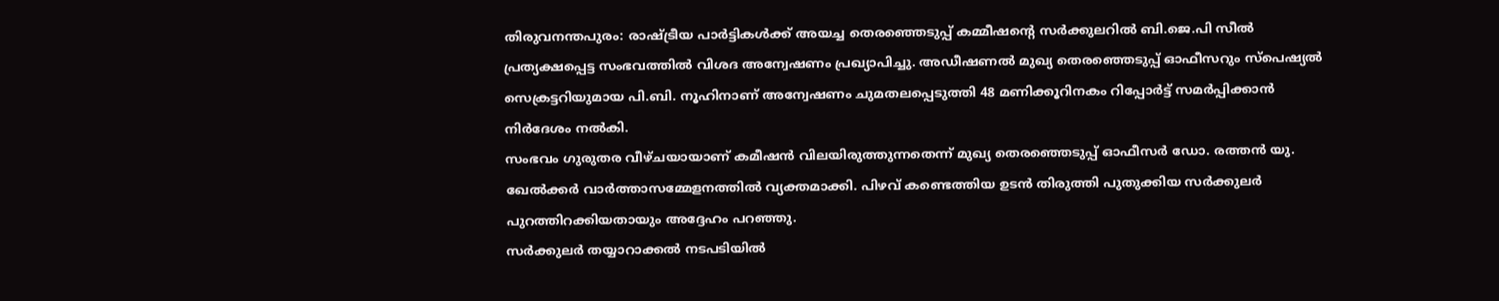തിരുവനന്തപുരം: രാഷ്ട്രീയ പാർട്ടികൾക്ക് അയച്ച തെരഞ്ഞെടുപ്പ് കമ്മീഷന്റെ സർക്കുലറിൽ ബി.ജെ.പി സീൽ പ്രത്യക്ഷപ്പെട്ട സംഭവത്തിൽ വിശദ അന്വേഷണം പ്രഖ്യാപിച്ചു. അഡീഷണൽ മുഖ്യ തെരഞ്ഞെടുപ്പ് ഓഫീസറും സ്പെഷ്യൽ സെക്രട്ടറിയുമായ പി.ബി. നൂഹിനാണ് അന്വേഷണം ചുമതലപ്പെടുത്തി 48 മണിക്കൂറിനകം റിപ്പോർട്ട് സമർപ്പിക്കാൻ നിർദേശം നൽകി.
സംഭവം ഗുരുതര വീഴ്ചയായാണ് കമീഷൻ വിലയിരുത്തുന്നതെന്ന് മുഖ്യ തെരഞ്ഞെടുപ്പ് ഓഫീസർ ഡോ. രത്തൻ യു. ഖേൽക്കർ വാർത്താസമ്മേളനത്തിൽ വ്യക്തമാക്കി. പിഴവ് കണ്ടെത്തിയ ഉടൻ തിരുത്തി പുതുക്കിയ സർക്കുലർ പുറത്തിറക്കിയതായും അദ്ദേഹം പറഞ്ഞു.
സർക്കുലർ തയ്യാറാക്കൽ നടപടിയിൽ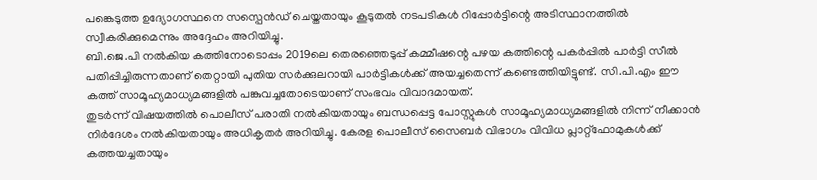പങ്കെടുത്ത ഉദ്യോഗസ്ഥനെ സസ്പെൻഡ് ചെയ്തതായും കൂടുതൽ നടപടികൾ റിപ്പോർട്ടിന്റെ അടിസ്ഥാനത്തിൽ സ്വീകരിക്കുമെന്നും അദ്ദേഹം അറിയിച്ചു.
ബി.ജെ.പി നൽകിയ കത്തിനോടൊപ്പം 2019ലെ തെരഞ്ഞെടുപ്പ് കമ്മീഷന്റെ പഴയ കത്തിന്റെ പകർപ്പിൽ പാർട്ടി സീൽ പതിപ്പിച്ചിരുന്നതാണ് തെറ്റായി പുതിയ സർക്കുലറായി പാർട്ടികൾക്ക് അയച്ചതെന്ന് കണ്ടെത്തിയിട്ടുണ്ട്. സി.പി.എം ഈ കത്ത് സാമൂഹ്യമാധ്യമങ്ങളിൽ പങ്കുവച്ചതോടെയാണ് സംഭവം വിവാദമായത്.
തുടർന്ന് വിഷയത്തിൽ പൊലീസ് പരാതി നൽകിയതായും ബന്ധപ്പെട്ട പോസ്റ്റുകൾ സാമൂഹ്യമാധ്യമങ്ങളിൽ നിന്ന് നീക്കാൻ നിർദേശം നൽകിയതായും അധികൃതർ അറിയിച്ചു. കേരള പൊലീസ് സൈബർ വിഭാഗം വിവിധ പ്ലാറ്റ്ഫോമുകൾക്ക് കത്തയച്ചതായും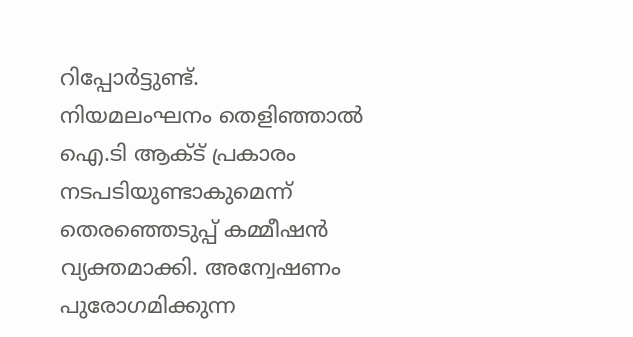റിപ്പോർട്ടുണ്ട്.
നിയമലംഘനം തെളിഞ്ഞാൽ ഐ.ടി ആക്ട് പ്രകാരം നടപടിയുണ്ടാകുമെന്ന് തെരഞ്ഞെടുപ്പ് കമ്മീഷൻ വ്യക്തമാക്കി. അന്വേഷണം പുരോഗമിക്കുന്ന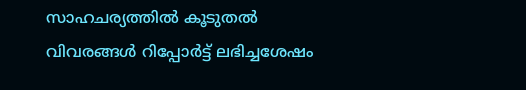സാഹചര്യത്തിൽ കൂടുതൽ വിവരങ്ങൾ റിപ്പോർട്ട് ലഭിച്ചശേഷം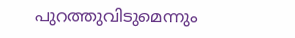പുറത്തുവിടുമെന്നും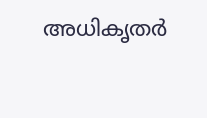അധികൃതർ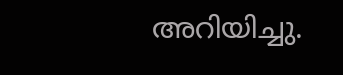അറിയിച്ചു.